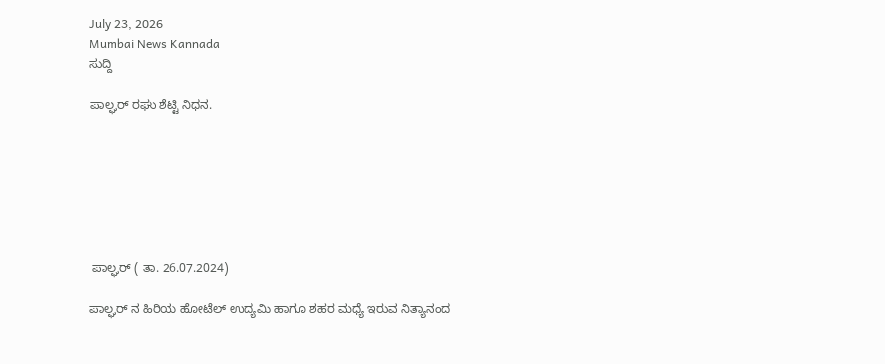July 23, 2026
Mumbai News Kannada
ಸುದ್ದಿ

ಪಾಲ್ಘರ್ ರಘು ಶೆಟ್ಟಿ ನಿಧನ.







 ಪಾಲ್ಘರ್ ( ತಾ. 26.07.2024)

ಪಾಲ್ಘರ್ ನ ಹಿರಿಯ ಹೋಟೆಲ್ ಉದ್ಯಮಿ ಹಾಗೂ ಶಹರ ಮಧ್ಯೆ ಇರುವ ನಿತ್ಯಾನಂದ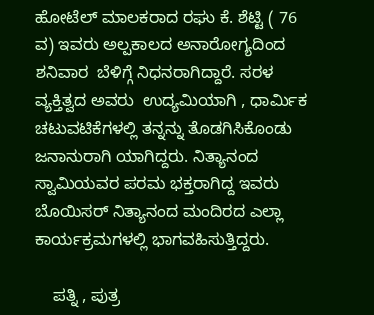ಹೋಟೆಲ್ ಮಾಲಕರಾದ‌ ರಘು ಕೆ. ಶೆಟ್ಟಿ ( 76 ವ) ಇವರು ಅಲ್ಪಕಾಲದ ಅನಾರೋಗ್ಯದಿಂದ ಶನಿವಾರ  ಬೆಳಿಗ್ಗೆ ನಿ‍‍ಧನರಾಗಿದ್ದಾರೆ. ಸರಳ ವ್ಯಕ್ತಿತ್ವದ ಅವರು  ಉದ್ಯಮಿಯಾಗಿ , ಧಾರ್ಮಿಕ  ಚಟುವಟಿಕೆಗಳಲ್ಲಿ ತನ್ನನ್ನು ತೊಡಗಿಸಿಕೊಂಡು ಜನಾನುರಾಗಿ ಯಾಗಿದ್ದರು. ನಿತ್ಯಾನಂದ ಸ್ವಾಮಿಯವರ ಪರಮ ಭಕ್ತರಾಗಿದ್ದ ಇವರು ಬೊಯಿಸರ್ ನಿತ್ಯಾನಂದ ಮಂದಿರದ ಎಲ್ಲಾ ಕಾರ್ಯಕ್ರಮಗಳಲ್ಲಿ ಭಾಗವಹಿಸುತ್ತಿದ್ದರು.

    ಪತ್ನಿ , ಪುತ್ರ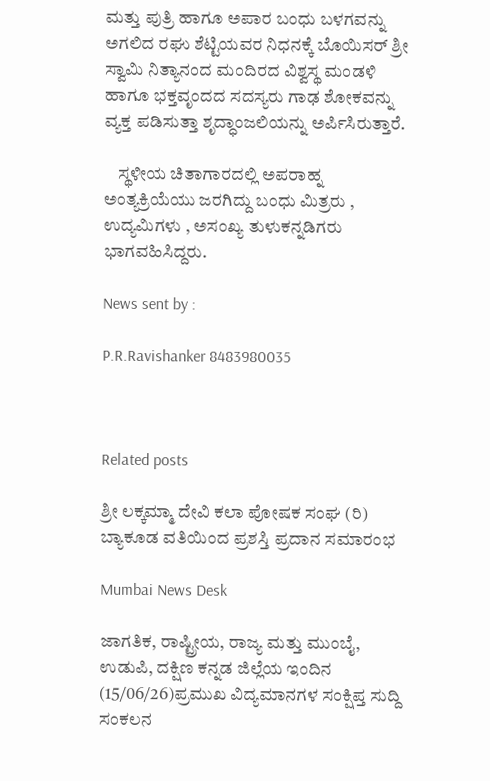ಮತ್ತು ಪುತ್ರಿ ಹಾಗೂ ಅಪಾರ ಬಂಧು ಬಳಗವನ್ನು ಅಗಲಿದ ರಘು ಶೆಟ್ಟಿಯವರ ನಿಧನಕ್ಕೆ ಬೊಯಿಸರ್ ಶ್ರೀ ಸ್ವಾಮಿ ನಿತ್ಯಾನಂದ ಮಂದಿರದ ವಿಶ್ವಸ್ಥ ಮಂಡಳಿ ಹಾಗೂ ಭಕ್ತವೃಂದದ ಸದಸ್ಯರು ಗಾಢ ಶೋಕವನ್ನು ವ್ಯಕ್ತ ಪಡಿಸುತ್ತಾ ಶೃದ್ಧಾಂಜಲಿಯನ್ನು ಅರ್ಪಿಸಿರುತ್ತಾರೆ.

    ಸ್ಥಳೀಯ ಚಿತಾಗಾರದಲ್ಲಿ ಅಪರಾಹ್ನ ಅಂತ್ಯಕ್ರಿಯೆಯು ಜರಗಿದ್ದು ಬಂಧು ಮಿತ್ರರು , ಉದ್ಯಮಿಗಳು , ಅಸಂಖ್ಯ ತುಳುಕನ್ನಡಿಗರು ಭಾಗವಹಿಸಿದ್ದರು.

News sent by :

P.R.Ravishanker 8483980035



Related posts

ಶ್ರೀ ಲಕ್ಕಮ್ಮಾ ದೇವಿ ಕಲಾ ಪೋಷಕ ಸಂಘ (ರಿ) ಬ್ಯಾಕೂಡ ವತಿಯಿಂದ ಪ್ರಶಸ್ತಿ ಪ್ರದಾನ ಸಮಾರಂಭ

Mumbai News Desk

ಜಾಗತಿಕ, ರಾಷ್ಟ್ರೀಯ, ರಾಜ್ಯ ಮತ್ತು ಮುಂಬೈ, ಉಡುಪಿ, ದಕ್ಷಿಣ ಕನ್ನಡ ಜಿಲ್ಲೆಯ ಇಂದಿನ (15/06/26)ಪ್ರಮುಖ ವಿದ್ಯಮಾನಗಳ ಸಂಕ್ಷಿಪ್ತ ಸುದ್ದಿ ಸಂಕಲನ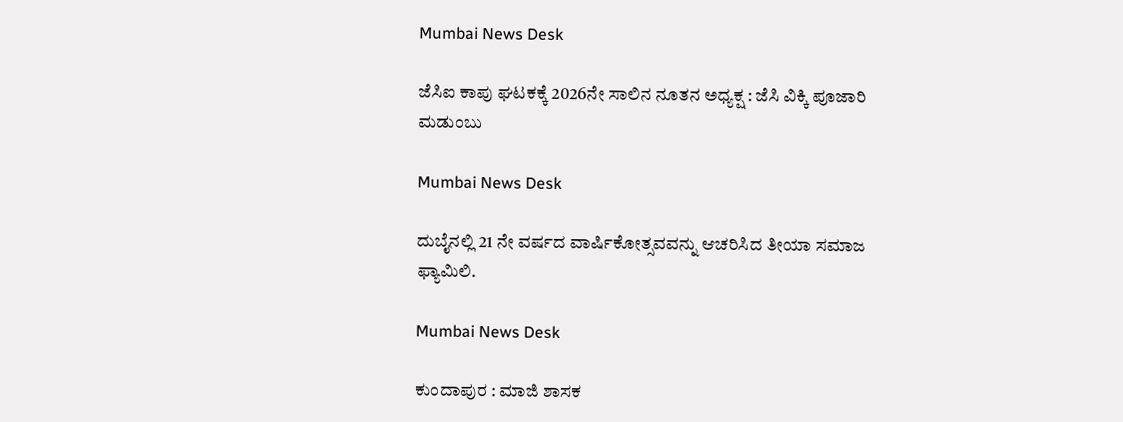Mumbai News Desk

ಜೆಸಿಐ ಕಾಪು ಘಟಕಕ್ಕೆ 2026ನೇ ಸಾಲಿನ ನೂತನ ಅಧ್ಯಕ್ಷ : ಜೆಸಿ ವಿಕ್ಕಿ ಪೂಜಾರಿ ಮಡುಂಬು

Mumbai News Desk

ದುಬೈನಲ್ಲಿ 21 ನೇ ವರ್ಷದ ವಾರ್ಷಿಕೋತ್ಸವವನ್ನು ಆಚರಿಸಿದ ತೀಯಾ ಸಮಾಜ ಫ್ಯಾಮಿಲಿ.

Mumbai News Desk

ಕುಂದಾಪುರ : ಮಾಜಿ ಶಾಸಕ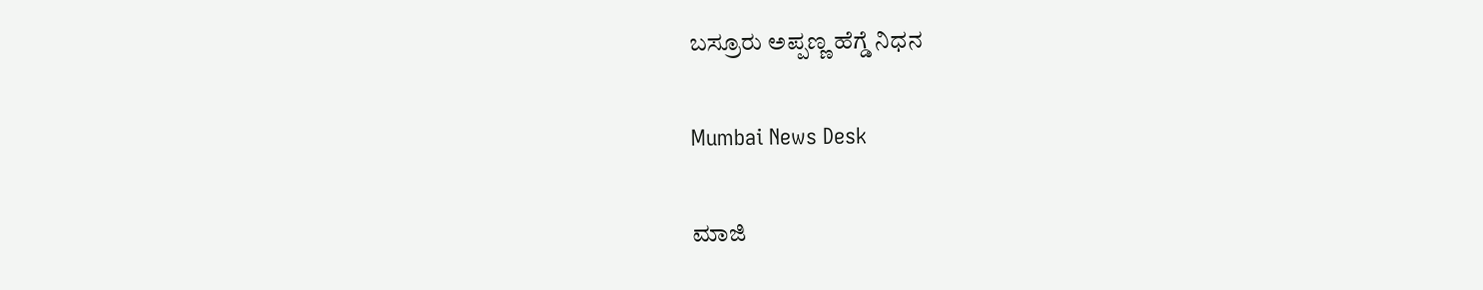ಬಸ್ರೂರು ಅಪ್ಪಣ್ಣ ಹೆಗ್ಡೆ ನಿಧನ

Mumbai News Desk

ಮಾಜಿ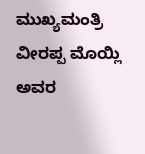ಮುಖ್ಯಮಂತ್ರಿ ವೀರಪ್ಪ ಮೊಯ್ಲಿ ಅವರ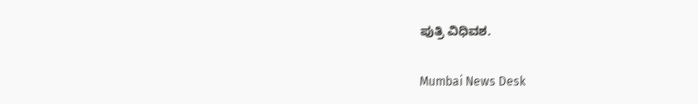ಪುತ್ರಿ ವಿಧಿವಶ.

Mumbai News Desk